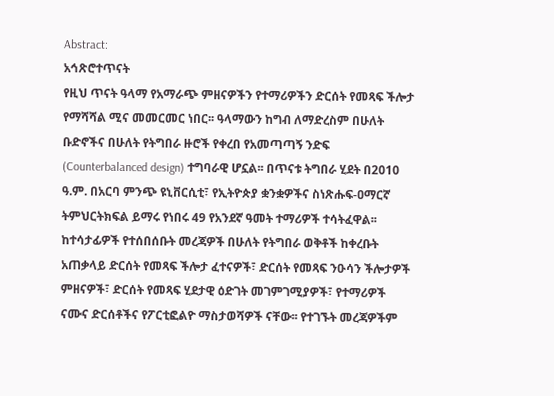Abstract:
አኅጽሮተጥናት
የዚህ ጥናት ዓላማ የአማራጭ ምዘናዎችን የተማሪዎችን ድርሰት የመጻፍ ችሎታ የማሻሻል ሚና መመርመር ነበር፡፡ ዓላማውን ከግብ ለማድረስም በሁለት ቡድኖችና በሁለት የትግበራ ዙሮች የቀረበ የአመጣጣኝ ንድፍ (Counterbalanced design) ተግባራዊ ሆኗል፡፡ በጥናቱ ትግበራ ሂደት በ2010 ዓ.ም. በአርባ ምንጭ ዩኒቨርሲቲ፣ የኢትዮጵያ ቋንቋዎችና ስነጽሑፍ-ዐማርኛ ትምህርትክፍል ይማሩ የነበሩ 49 የአንደኛ ዓመት ተማሪዎች ተሳትፈዋል፡፡ ከተሳታፊዎች የተሰበሰቡት መረጃዎች በሁለት የትግበራ ወቅቶች ከቀረቡት አጠቃላይ ድርሰት የመጻፍ ችሎታ ፈተናዎች፣ ድርሰት የመጻፍ ንዑሳን ችሎታዎች ምዘናዎች፣ ድርሰት የመጻፍ ሂደታዊ ዕድገት መገምገሚያዎች፣ የተማሪዎች ናሙና ድርሰቶችና የፖርቲፎልዮ ማስታወሻዎች ናቸው፡፡ የተገኙት መረጃዎችም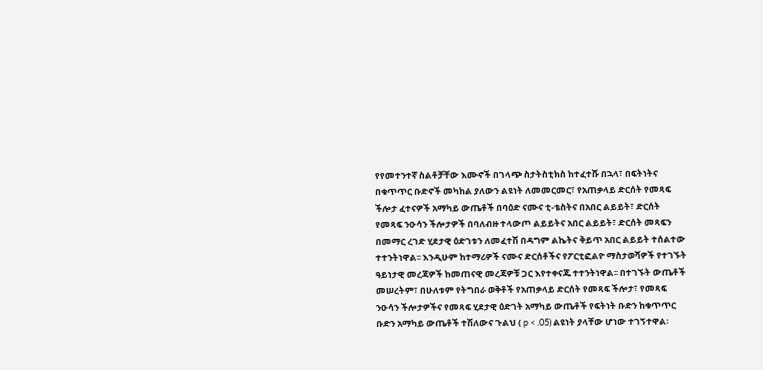የየመተንተኛ ስልቶቻቸው እሙኖች በገላጭ ስታትስቲክስ ከተፈተሹ በኋላ፣ በፍትነትና በቁጥጥር ቡድኖች መካከል ያለውን ልዩነት ለመመርመር፣ የአጠቃላይ ድርሰት የመጻፍ ችሎታ ፈተናዎች አማካይ ውጤቶች በባዕድ ናሙና ቲ-ቴስትና በአበር ልይይት፣ ድርሰት የመጻፍ ንዑሳን ችሎታዎች በባለብዙ ተላውጦ ልይይትና አበር ልይይት፣ ድርሰት መጻፍን በመማር ረገድ ሂደታዊ ዕድገቱን ለመፈተሽ በዳግም ልኬትና ቅይጥ አበር ልይይት ተሰልተው ተተንትነዋል፡፡ እንዲሁም ከተማሪዎች ናሙና ድርሰቶችና የፖርቲፎልዮ ማስታወሻዎች የተገኙት ዓይነታዊ መረጃዎች ከመጠናዊ መረጃዎቹ ጋር እየተቀናጁ ተተንትነዋል፡፡ በተገኙት ውጤቶች መሠረትም፣ በሁለቱም የትግበራ ወቅቶች የአጠቃላይ ድርሰት የመጻፍ ችሎታ፣ የመጻፍ ንዑሳን ችሎታዎችና የመጻፍ ሂደታዊ ዕድገት አማካይ ውጤቶች የፍትነት ቡድን ከቁጥጥር ቡድን አማካይ ውጤቶች ተሽለውና ጉልህ ( p < .05) ልዩነት ያላቸው ሆነው ተገኝተዋል፡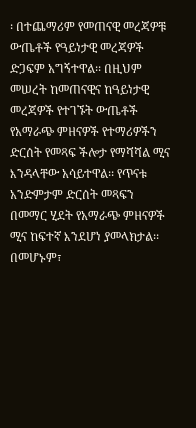፡ በተጨማሪም የመጠናዊ መረጃዎቹ ውጤቶች የዓይነታዊ መረጃዎች ድጋፍም አግኝተዋል፡፡ በዚህም መሠረት ከመጠናዊና ከዓይነታዊ መረጃዎች የተገኙት ውጤቶች የአማራጭ ምዘናዎች የተማሪዎችን ድርሰት የመጻፍ ችሎታ የማሻሻል ሚና እንዳላቸው አሳይተዋል፡፡ የጥናቱ አንድምታም ድርሰት መጻፍን በመማር ሂደት የአማራጭ ምዘናዎች ሚና ከፍተኛ እንደሆነ ያመላክታል፡፡ በመሆኑም፣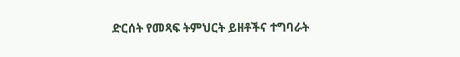ድርሰት የመጻፍ ትምህርት ይዘቶችና ተግባራት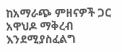ከአማራጭ ምዘናዎች ጋር አዋህዶ ማቅረብ እንደሚያስፈልግ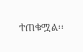ተጠቁሟል፡፡